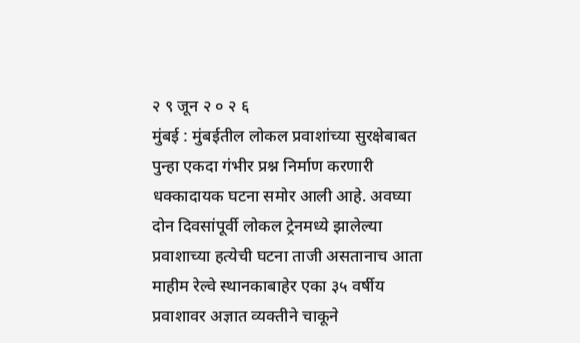२ ९ जून २ ० २ ६
मुंबई : मुंबईतील लोकल प्रवाशांच्या सुरक्षेबाबत पुन्हा एकदा गंभीर प्रश्न निर्माण करणारी धक्कादायक घटना समोर आली आहे. अवघ्या दोन दिवसांपूर्वी लोकल ट्रेनमध्ये झालेल्या प्रवाशाच्या हत्येची घटना ताजी असतानाच आता माहीम रेल्वे स्थानकाबाहेर एका ३५ वर्षीय प्रवाशावर अज्ञात व्यक्तीने चाकूने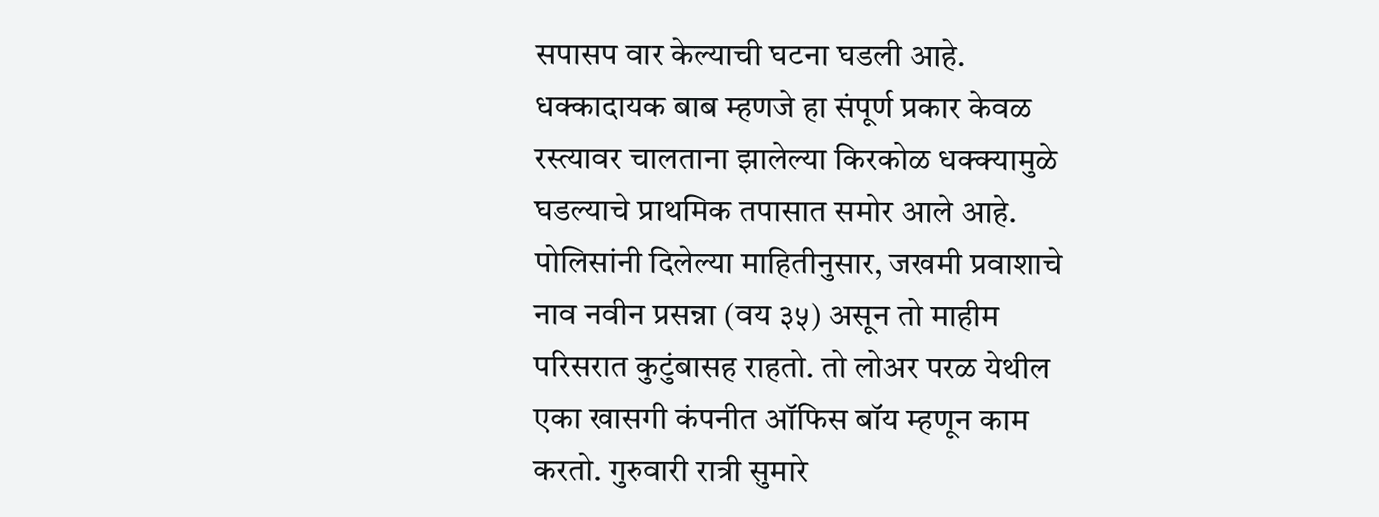सपासप वार केल्याची घटना घडली आहे. धक्कादायक बाब म्हणजे हा संपूर्ण प्रकार केवळ रस्त्यावर चालताना झालेल्या किरकोळ धक्क्यामुळे घडल्याचे प्राथमिक तपासात समोर आले आहे.
पोलिसांनी दिलेल्या माहितीनुसार, जखमी प्रवाशाचे नाव नवीन प्रसन्ना (वय ३५) असून तो माहीम परिसरात कुटुंबासह राहतो. तो लोअर परळ येथील एका खासगी कंपनीत ऑफिस बॉय म्हणून काम करतो. गुरुवारी रात्री सुमारे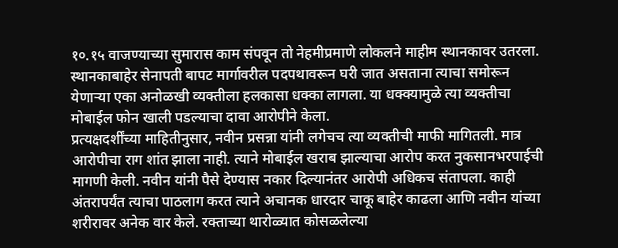१०.१५ वाजण्याच्या सुमारास काम संपवून तो नेहमीप्रमाणे लोकलने माहीम स्थानकावर उतरला. स्थानकाबाहेर सेनापती बापट मार्गावरील पदपथावरून घरी जात असताना त्याचा समोरून येणाऱ्या एका अनोळखी व्यक्तीला हलकासा धक्का लागला. या धक्क्यामुळे त्या व्यक्तीचा मोबाईल फोन खाली पडल्याचा दावा आरोपीने केला.
प्रत्यक्षदर्शींच्या माहितीनुसार, नवीन प्रसन्ना यांनी लगेचच त्या व्यक्तीची माफी मागितली. मात्र आरोपीचा राग शांत झाला नाही. त्याने मोबाईल खराब झाल्याचा आरोप करत नुकसानभरपाईची मागणी केली. नवीन यांनी पैसे देण्यास नकार दिल्यानंतर आरोपी अधिकच संतापला. काही अंतरापर्यंत त्याचा पाठलाग करत त्याने अचानक धारदार चाकू बाहेर काढला आणि नवीन यांच्या शरीरावर अनेक वार केले. रक्ताच्या थारोळ्यात कोसळलेल्या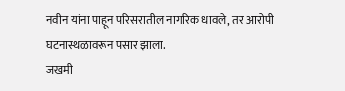नवीन यांना पाहून परिसरातील नागरिक धावले, तर आरोपी घटनास्थळावरून पसार झाला.
जखमी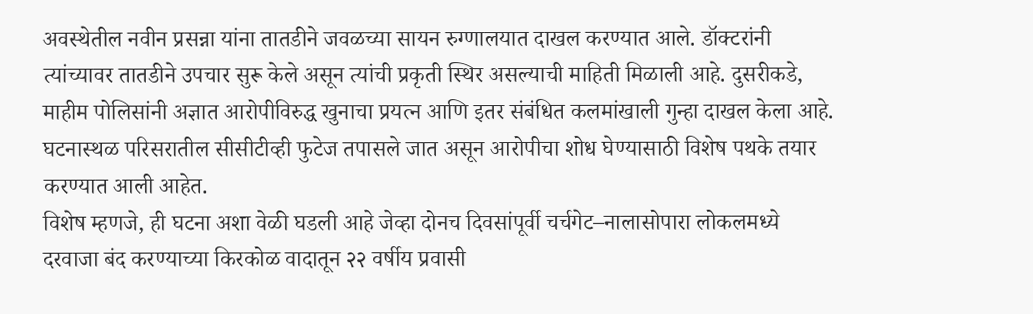अवस्थेतील नवीन प्रसन्ना यांना तातडीने जवळच्या सायन रुग्णालयात दाखल करण्यात आले. डॉक्टरांनी त्यांच्यावर तातडीने उपचार सुरू केले असून त्यांची प्रकृती स्थिर असल्याची माहिती मिळाली आहे. दुसरीकडे, माहीम पोलिसांनी अज्ञात आरोपीविरुद्ध खुनाचा प्रयत्न आणि इतर संबंधित कलमांखाली गुन्हा दाखल केला आहे. घटनास्थळ परिसरातील सीसीटीव्ही फुटेज तपासले जात असून आरोपीचा शोध घेण्यासाठी विशेष पथके तयार करण्यात आली आहेत.
विशेष म्हणजे, ही घटना अशा वेळी घडली आहे जेव्हा दोनच दिवसांपूर्वी चर्चगेट–नालासोपारा लोकलमध्ये दरवाजा बंद करण्याच्या किरकोळ वादातून २२ वर्षीय प्रवासी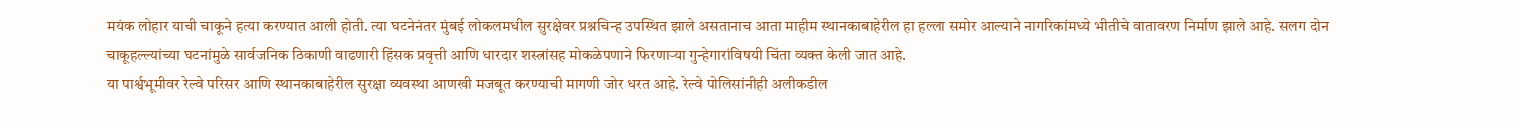मयंक लोहार याची चाकूने हत्या करण्यात आली होती. त्या घटनेनंतर मुंबई लोकलमधील सुरक्षेवर प्रश्नचिन्ह उपस्थित झाले असतानाच आता माहीम स्थानकाबाहेरील हा हल्ला समोर आल्याने नागरिकांमध्ये भीतीचे वातावरण निर्माण झाले आहे. सलग दोन चाकूहल्ल्यांच्या घटनांमुळे सार्वजनिक ठिकाणी वाढणारी हिंसक प्रवृत्ती आणि धारदार शस्त्रांसह मोकळेपणाने फिरणाऱ्या गुन्हेगारांविषयी चिंता व्यक्त केली जात आहे.
या पार्श्वभूमीवर रेल्वे परिसर आणि स्थानकाबाहेरील सुरक्षा व्यवस्था आणखी मजबूत करण्याची मागणी जोर धरत आहे. रेल्वे पोलिसांनीही अलीकडील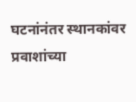घटनांनंतर स्थानकांवर प्रवाशांच्या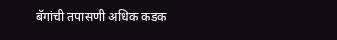बॅगांची तपासणी अधिक कडक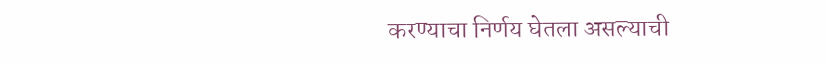करण्याचा निर्णय घेतला असल्याची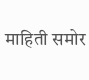माहिती समोर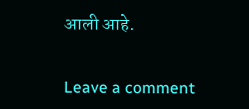आली आहे.


Leave a comment